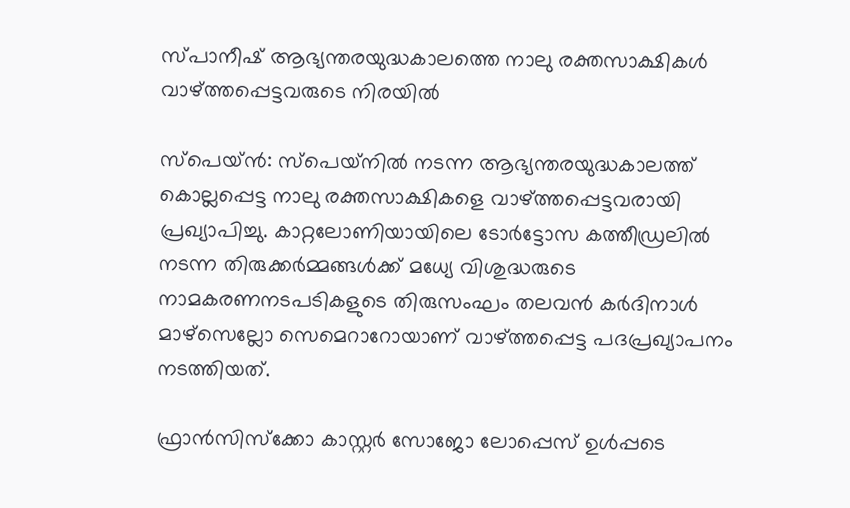സ്പാനീഷ് ആഭ്യന്തരയുദ്ധകാലത്തെ നാലു രക്തസാക്ഷികള്‍ വാഴ്ത്തപ്പെട്ടവരുടെ നിരയില്‍

സ്‌പെയ്ന്‍: സ്‌പെയ്‌നില്‍ നടന്ന ആഭ്യന്തരയുദ്ധകാലത്ത് കൊല്ലപ്പെട്ട നാലു രക്തസാക്ഷികളെ വാഴ്ത്തപ്പെട്ടവരായി പ്രഖ്യാപിച്ചു. കാറ്റലോണിയായിലെ ടോര്‍ട്ടോസ കത്തീഡ്രലില്‍ നടന്ന തിരുക്കര്‍മ്മങ്ങള്‍ക്ക് മധ്യേ വിശുദ്ധരുടെ നാമകരണനടപടികളുടെ തിരുസംഘം തലവന്‍ കര്‍ദിനാള്‍ മാഴ്‌സെല്ലോ സെമെറാറോയാണ് വാഴ്ത്തപ്പെട്ട പദപ്രഖ്യാപനം നടത്തിയത്.

ഫ്രാന്‍സിസ്‌ക്കോ കാസ്റ്റര്‍ സോജോ ലോപ്പെസ് ഉള്‍പ്പടെ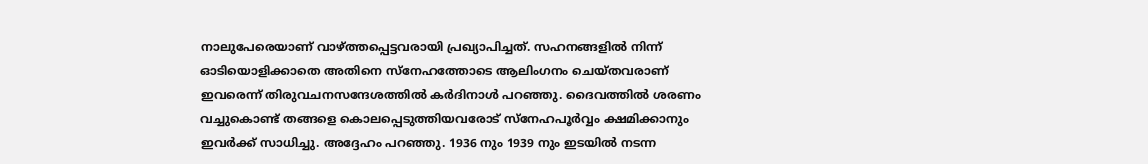നാലുപേരെയാണ് വാഴ്ത്തപ്പെട്ടവരായി പ്രഖ്യാപിച്ചത്. സഹനങ്ങളില്‍ നിന്ന് ഓടിയൊളിക്കാതെ അതിനെ സ്‌നേഹത്തോടെ ആലിംഗനം ചെയ്തവരാണ് ഇവരെന്ന് തിരുവചനസന്ദേശത്തില്‍ കര്‍ദിനാള്‍ പറഞ്ഞു. ദൈവത്തില്‍ ശരണം വച്ചുകൊണ്ട് തങ്ങളെ കൊലപ്പെടുത്തിയവരോട് സ്‌നേഹപൂര്‍വ്വം ക്ഷമിക്കാനും ഇവര്‍ക്ക് സാധിച്ചു. അദ്ദേഹം പറഞ്ഞു. 1936 നും 1939 നും ഇടയില്‍ നടന്ന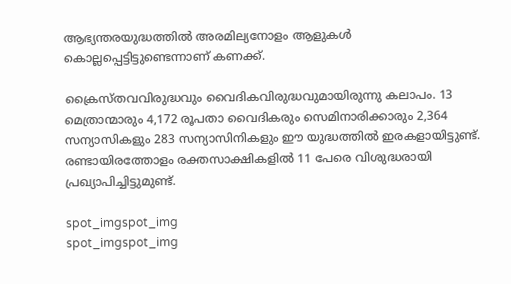ആഭ്യന്തരയുദ്ധത്തില്‍ അരമില്യനോളം ആളുകള്‍ കൊല്ലപ്പെട്ടിട്ടുണ്ടെന്നാണ് കണക്ക്.

ക്രൈസ്തവവിരുദ്ധവും വൈദികവിരുദ്ധവുമായിരുന്നു കലാപം. 13 മെത്രാന്മാരും 4,172 രൂപതാ വൈദികരും സെമിനാരിക്കാരും 2,364 സന്യാസികളും 283 സന്യാസിനികളും ഈ യുദ്ധത്തില്‍ ഇരകളായിട്ടുണ്ട്. രണ്ടായിരത്തോളം രക്തസാക്ഷികളില്‍ 11 പേരെ വിശുദ്ധരായി പ്രഖ്യാപിച്ചിട്ടുമുണ്ട്.

spot_imgspot_img
spot_imgspot_img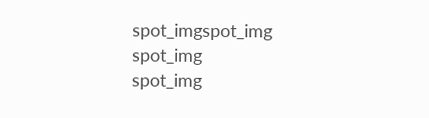spot_imgspot_img
spot_img
spot_img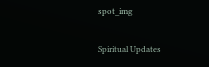spot_img

Spiritual Updates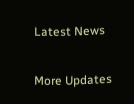Latest News

More Updates